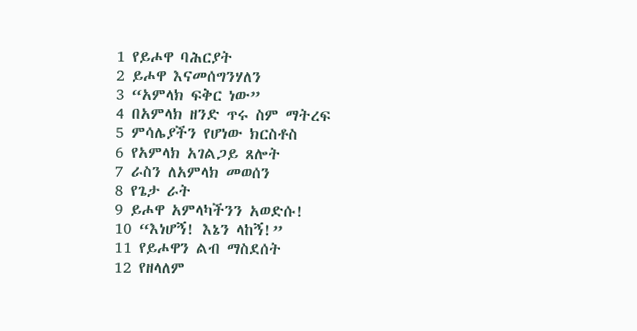1 የይሖዋ ባሕርያት
2 ይሖዋ እናመሰግንሃለን
3 “አምላክ ፍቅር ነው”
4 በአምላክ ዘንድ ጥሩ ስም ማትረፍ
5 ምሳሌያችን የሆነው ክርስቶስ
6 የአምላክ አገልጋይ ጸሎት
7 ራስን ለአምላክ መወሰን
8 የጌታ ራት
9 ይሖዋ አምላካችንን አወድሱ!
10 “እነሆኝ! እኔን ላከኝ!”
11 የይሖዋን ልብ ማስደሰት
12 የዘላለም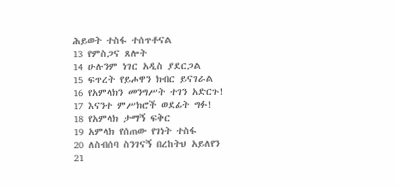ሕይወት ተስፋ ተሰጥቶናል
13 የምስጋና ጸሎት
14 ሁሉንም ነገር አዲስ ያደርጋል
15 ፍጥረት የይሖዋን ክብር ይናገራል
16 የአምላክን መንግሥት ተገን አድርጉ!
17 እናንተ ምሥክሮች ወደፊት ግፉ!
18 የአምላክ ታማኝ ፍቅር
19 አምላክ የሰጠው የገነት ተስፋ
20 ለስብሰባ ስንገናኝ በረከትህ አይለየን
21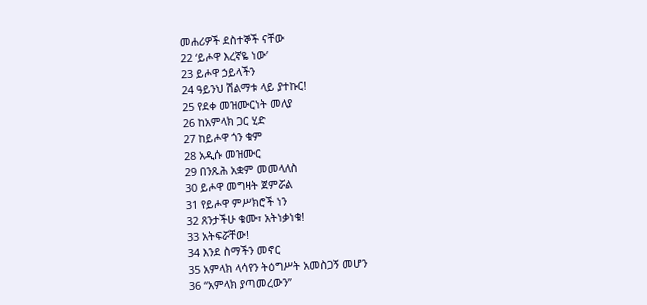መሐሪዎች ደስተኞች ናቸው
22 ‘ይሖዋ እረኛዬ ነው’
23 ይሖዋ ኃይላችን
24 ዓይንህ ሽልማቱ ላይ ያተኩር!
25 የደቀ መዝሙርነት መለያ
26 ከአምላክ ጋር ሂድ
27 ከይሖዋ ጎን ቁም
28 አዲሱ መዝሙር
29 በንጹሕ አቋም መመላለስ
30 ይሖዋ መግዛት ጀምሯል
31 የይሖዋ ምሥክሮች ነን
32 ጸንታችሁ ቁሙ፣ አትነቃነቁ!
33 አትፍሯቸው!
34 እንደ ስማችን መኖር
35 አምላክ ላሳየን ትዕግሥት አመስጋኝ መሆን
36 “አምላክ ያጣመረውን”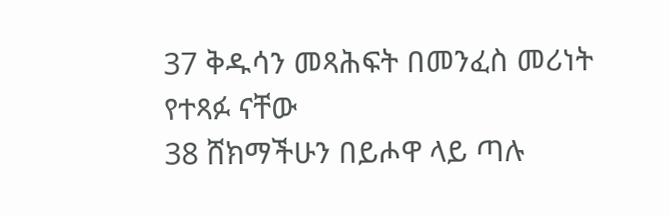37 ቅዱሳን መጻሕፍት በመንፈስ መሪነት የተጻፉ ናቸው
38 ሸክማችሁን በይሖዋ ላይ ጣሉ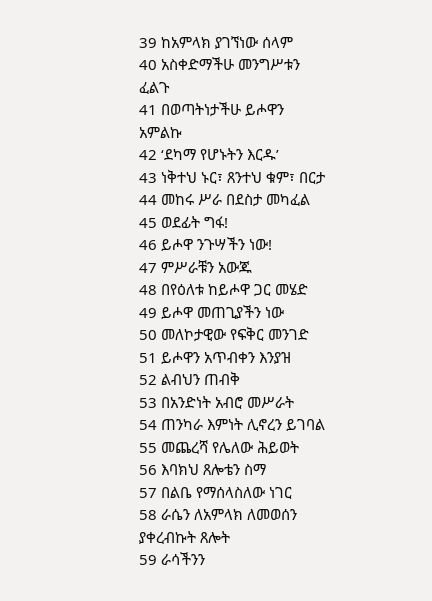39 ከአምላክ ያገኘነው ሰላም
40 አስቀድማችሁ መንግሥቱን ፈልጉ
41 በወጣትነታችሁ ይሖዋን አምልኩ
42 ‘ደካማ የሆኑትን እርዱ’
43 ነቅተህ ኑር፣ ጸንተህ ቁም፣ በርታ
44 መከሩ ሥራ በደስታ መካፈል
45 ወደፊት ግፋ!
46 ይሖዋ ንጉሣችን ነው!
47 ምሥራቹን አውጁ
48 በየዕለቱ ከይሖዋ ጋር መሄድ
49 ይሖዋ መጠጊያችን ነው
50 መለኮታዊው የፍቅር መንገድ
51 ይሖዋን አጥብቀን እንያዝ
52 ልብህን ጠብቅ
53 በአንድነት አብሮ መሥራት
54 ጠንካራ እምነት ሊኖረን ይገባል
55 መጨረሻ የሌለው ሕይወት
56 እባክህ ጸሎቴን ስማ
57 በልቤ የማሰላስለው ነገር
58 ራሴን ለአምላክ ለመወሰን ያቀረብኩት ጸሎት
59 ራሳችንን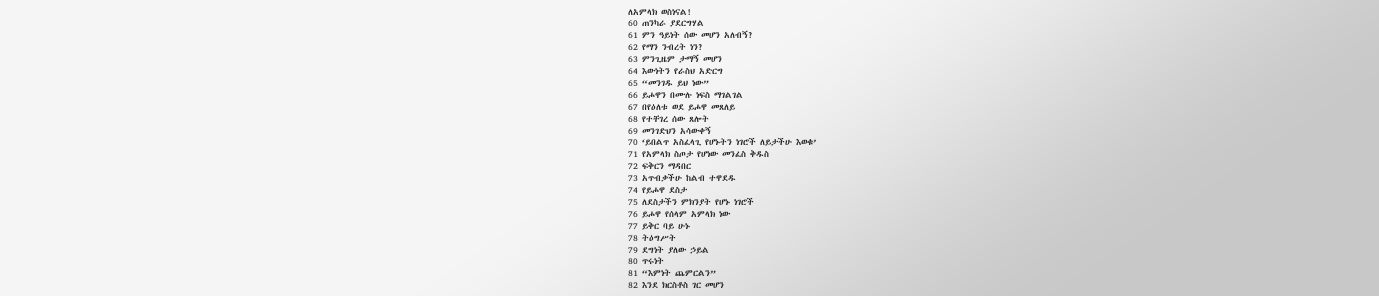ለአምላክ ወስነናል!
60 ጠንካራ ያደርግሃል
61 ምን ዓይነት ሰው መሆን አለብኝ?
62 የማን ንብረት ነን?
63 ምንጊዜም ታማኝ መሆን
64 እውነትን የራስህ አድርግ
65 “መንገዱ ይህ ነው”
66 ይሖዋን በሙሉ ነፍስ ማገልገል
67 በየዕለቱ ወደ ይሖዋ መጸለይ
68 የተቸገረ ሰው ጸሎት
69 መንገድህን አሳውቀኝ
70 ‘ይበልጥ አስፈላጊ የሆኑትን ነገሮች ለይታችሁ እወቁ’
71 የአምላክ ስጦታ የሆነው መንፈስ ቅዱስ
72 ፍቅርን ማዳበር
73 አጥብቃችሁ ከልብ ተዋደዱ
74 የይሖዋ ደስታ
75 ለደስታችን ምክንያት የሆኑ ነገሮች
76 ይሖዋ የሰላም አምላክ ነው
77 ይቅር ባይ ሁኑ
78 ትዕግሥት
79 ደግነት ያለው ኃይል
80 ጥሩነት
81 “እምነት ጨምርልን”
82 እንደ ክርስቶስ ገር መሆን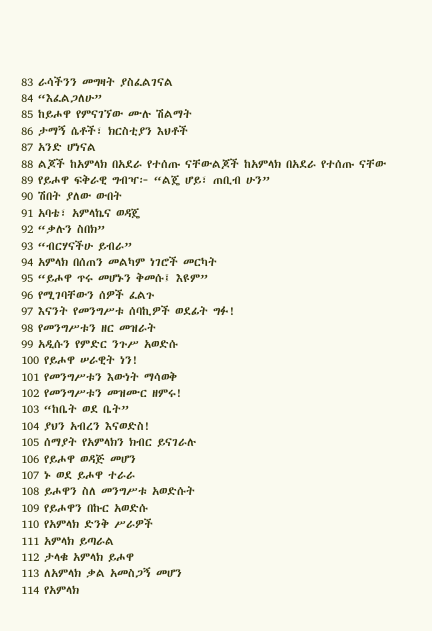83 ራሳችንን መግዛት ያስፈልገናል
84 “እፈልጋለሁ”
85 ከይሖዋ የምናገኘው ሙሉ ሽልማት
86 ታማኝ ሴቶች፣ ክርስቲያን እህቶች
87 አንድ ሆነናል
88 ልጆች ከአምላክ በአደራ የተሰጡ ናቸውልጆች ከአምላክ በአደራ የተሰጡ ናቸው
89 የይሖዋ ፍቅራዊ ግብዣ፦ “ልጄ ሆይ፣ ጠቢብ ሁን”
90 ሽበት ያለው ውበት
91 አባቴ፣ አምላኬና ወዳጄ
92 “ቃሉን ስበክ”
93 “ብርሃናችሁ ይብራ”
94 አምላክ በሰጠን መልካም ነገሮች መርካት
95 “ይሖዋ ጥሩ መሆኑን ቅመሱ፤ እዩም”
96 የሚገባቸውን ሰዎች ፈልጉ
97 እናንት የመንግሥቱ ሰባኪዎች ወደፊት ግፉ!
98 የመንግሥቱን ዘር መዝራት
99 አዲሱን የምድር ንጉሥ አወድሱ
100 የይሖዋ ሠራዊት ነን!
101 የመንግሥቱን እውነት ማሳወቅ
102 የመንግሥቱን መዝሙር ዘምሩ!
103 “ከቤት ወደ ቤት”
104 ያህን አብረን እናወድስ!
105 ሰማያት የአምላክን ክብር ይናገራሉ
106 የይሖዋ ወዳጅ መሆን
107 ኑ ወደ ይሖዋ ተራራ
108 ይሖዋን ስለ መንግሥቱ አወድሱት
109 የይሖዋን በኩር አወድሱ
110 የአምላክ ድንቅ ሥራዎች
111 አምላክ ይጣራል
112 ታላቁ አምላክ ይሖዋ
113 ለአምላክ ቃል አመስጋኝ መሆን
114 የአምላክ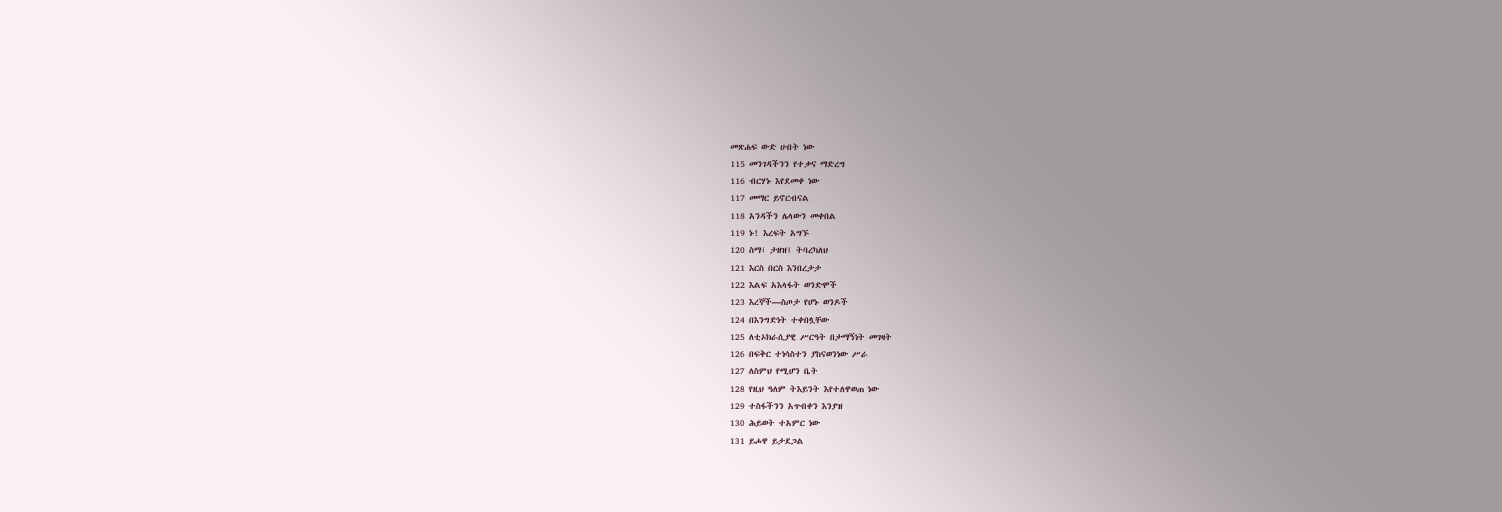መጽሐፍ ውድ ሀብት ነው
115 መንገዳችንን የተቃና ማድረግ
116 ብርሃኑ እየደመቀ ነው
117 መማር ይኖርብናል
118 አንዳችን ሌላውን መቀበል
119 ኑ! እረፍት አግኙ
120 ስማ፣ ታዘዝ፤ ትባረካለህ
121 እርስ በርስ እንበረታታ
122 እልፍ አእላፋት ወንድሞች
123 እረኞች—ስጦታ የሆኑ ወንዶች
124 በእንግድነት ተቀበሏቸው
125 ለቲኦክራሲያዊ ሥርዓት በታማኝነት መገዛት
126 በፍቅር ተነሳስተን ያከናወንነው ሥራ
127 ለስምህ የሚሆን ቤት
128 የዚህ ዓለም ትእይንት እየተለዋወጠ ነው
129 ተስፋችንን አጥብቀን እንያዝ
130 ሕይወት ተአምር ነው
131 ይሖዋ ይታደጋል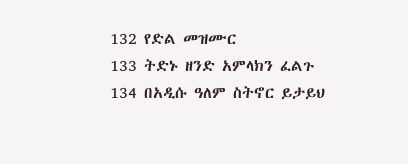132 የድል መዝሙር
133 ትድኑ ዘንድ አምላክን ፈልጉ
134 በአዲሱ ዓለም ስትኖር ይታይህ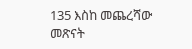135 እስከ መጨረሻው መጽናት